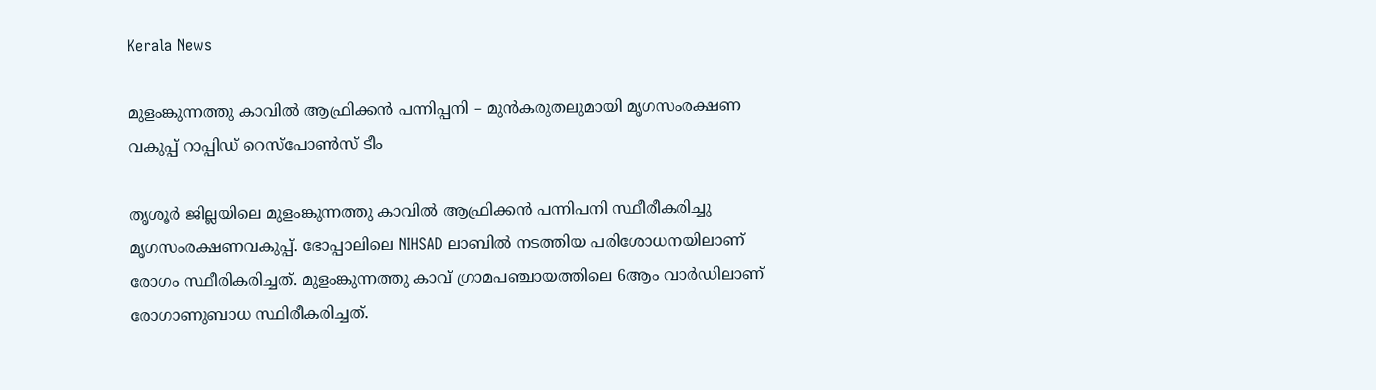Kerala News

മുളംങ്കുന്നത്തു കാവിൽ ആഫ്രിക്കൻ പന്നിപ്പനി – മുൻകരുതലുമായി മൃഗസംരക്ഷണ വകുപ്പ് റാപ്പിഡ് റെസ്പോൺസ് ടീം

തൃശൂർ ജില്ലയിലെ മുളംങ്കുന്നത്തു കാവിൽ ആഫ്രിക്കൻ പന്നിപനി സ്ഥീരീകരിച്ചു മൃഗസംരക്ഷണവകുപ്പ്. ഭോപ്പാലിലെ NIHSAD ലാബിൽ നടത്തിയ പരിശോധനയിലാണ് രോഗം സ്ഥീരികരിച്ചത്. മുളംങ്കുന്നത്തു കാവ് ഗ്രാമപഞ്ചായത്തിലെ 6ആം വാർഡിലാണ് രോഗാണുബാധ സ്ഥിരീകരിച്ചത്.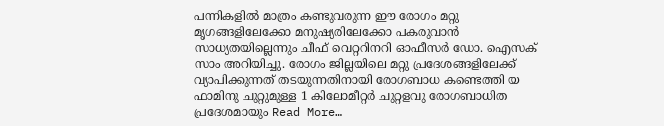പന്നികളിൽ മാത്രം കണ്ടുവരുന്ന ഈ രോഗം മറ്റു മൃഗങ്ങളിലേക്കോ മനുഷ്യരിലേക്കോ പകരുവാൻ സാധ്യതയില്ലെന്നും ചീഫ് വെറ്ററിനറി ഓഫീസർ ഡോ. ഐസക് സാം അറിയിച്ചു. രോഗം ജില്ലയിലെ മറ്റു പ്രദേശങ്ങളിലേക്ക് വ്യാപിക്കുന്നത് തടയുന്നതിനായി രോഗബാധ കണ്ടെത്തി യ ഫാമിനു ചുറ്റുമുള്ള 1 കിലോമീറ്റർ ചുറ്റളവു രോഗബാധിത പ്രദേശമായും Read More…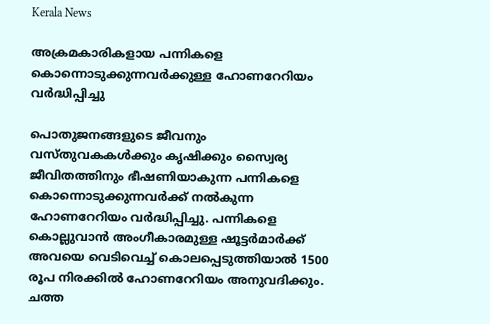Kerala News

അക്രമകാരികളായ പന്നികളെ കൊന്നൊടുക്കുന്നവർക്കുള്ള ഹോണറേറിയം വർദ്ധിപ്പിച്ചു

പൊതുജനങ്ങളുടെ ജീവനും വസ്തുവകകൾക്കും കൃഷിക്കും സ്വൈര്യ ജീവിതത്തിനും ഭീഷണിയാകുന്ന പന്നികളെ കൊന്നൊടുക്കുന്നവർക്ക് നൽകുന്ന ഹോണറേറിയം വർദ്ധിപ്പിച്ചു. പന്നികളെ കൊല്ലുവാൻ അംഗീകാരമുള്ള ഷൂട്ടർമാർക്ക് അവയെ വെടിവെച്ച് കൊലപ്പെടുത്തിയാൽ 1500 രൂപ നിരക്കിൽ ഹോണറേറിയം അനുവദിക്കും. ചത്ത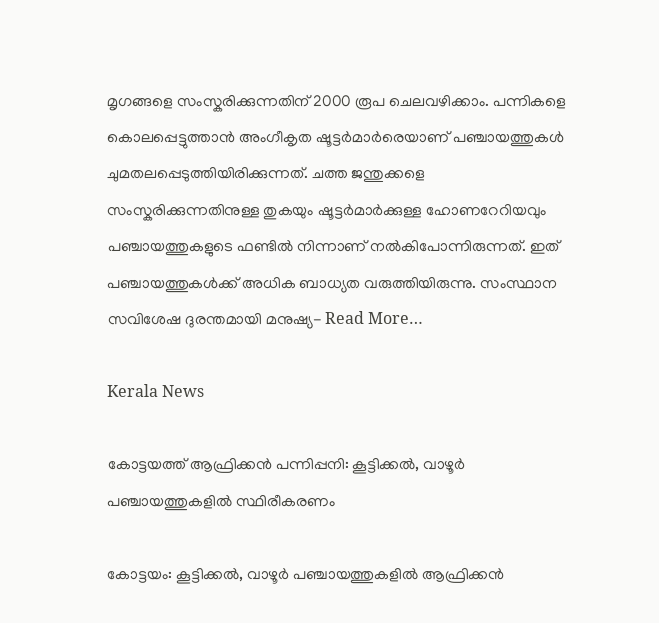മൃഗങ്ങളെ സംസ്കരിക്കുന്നതിന് 2000 രൂപ ചെലവഴിക്കാം. പന്നികളെ കൊലപ്പെട്ടുത്താൻ അംഗീകൃത ഷൂട്ടർമാർരെയാണ് പഞ്ചായത്തുകൾ ചുമതലപ്പെടുത്തിയിരിക്കുന്നത്. ചത്ത ജന്തുക്കളെ സംസ്കരിക്കുന്നതിനുള്ള തുകയും ഷൂട്ടർമാർക്കുള്ള ഹോണറേറിയവും പഞ്ചായത്തുകളുടെ ഫണ്ടിൽ നിന്നാണ് നൽകിപോന്നിരുന്നത്. ഇത് പഞ്ചായത്തുകൾക്ക് അധിക ബാധ്യത വരുത്തിയിരുന്നു. സംസ്ഥാന സവിശേഷ ദുരന്തമായി മനുഷ്യ- Read More…

Kerala News

കോട്ടയത്ത് ആഫ്രിക്കൻ പന്നിപ്പനി: കൂട്ടിക്കൽ, വാഴൂർ പഞ്ചായത്തുകളിൽ സ്ഥിരീകരണം

കോട്ടയം: കൂട്ടിക്കൽ, വാഴൂർ പഞ്ചായത്തുകളിൽ ആഫ്രിക്കൻ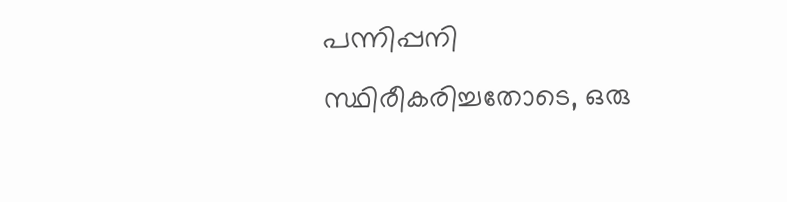പന്നിപ്പനി സ്ഥിരീകരിച്ചതോടെ, ഒരു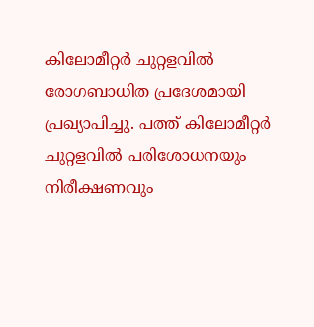കിലോമീറ്റർ ചുറ്റളവിൽ രോഗബാധിത പ്രദേശമായി പ്രഖ്യാപിച്ചു. പത്ത് കിലോമീറ്റർ ചുറ്റളവിൽ പരിശോധനയും നിരീക്ഷണവും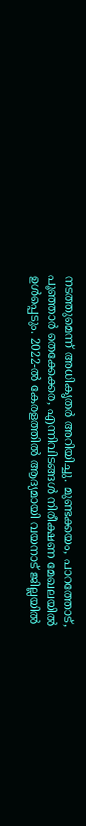നടത്തുമെന്ന് അധികൃതർ അറിയിച്ചു. മുണ്ടക്കയം, പാറത്തോട്, പൂഞ്ഞാർ തെക്കേക്കര, എന്നിവിടങ്ങൾ നിരീക്ഷണ മേഖലയിൽ ഉൾപ്പെടും. 2022-ൽ കേരളത്തിൽ ആദ്യമായി വയനാട് ജില്ലയിൽ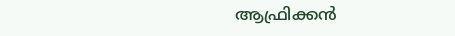ആഫ്രിക്കൻ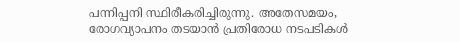പന്നിപ്പനി സ്ഥിരീകരിച്ചിരുന്നു. അതേസമയം, രോഗവ്യാപനം തടയാൻ പ്രതിരോധ നടപടികൾ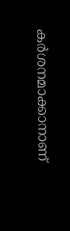കർശനമാക്കാനാണ്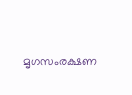മൃഗസംരക്ഷണ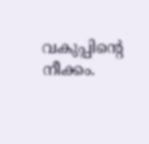വകുപ്പിന്റെ നീക്കം.